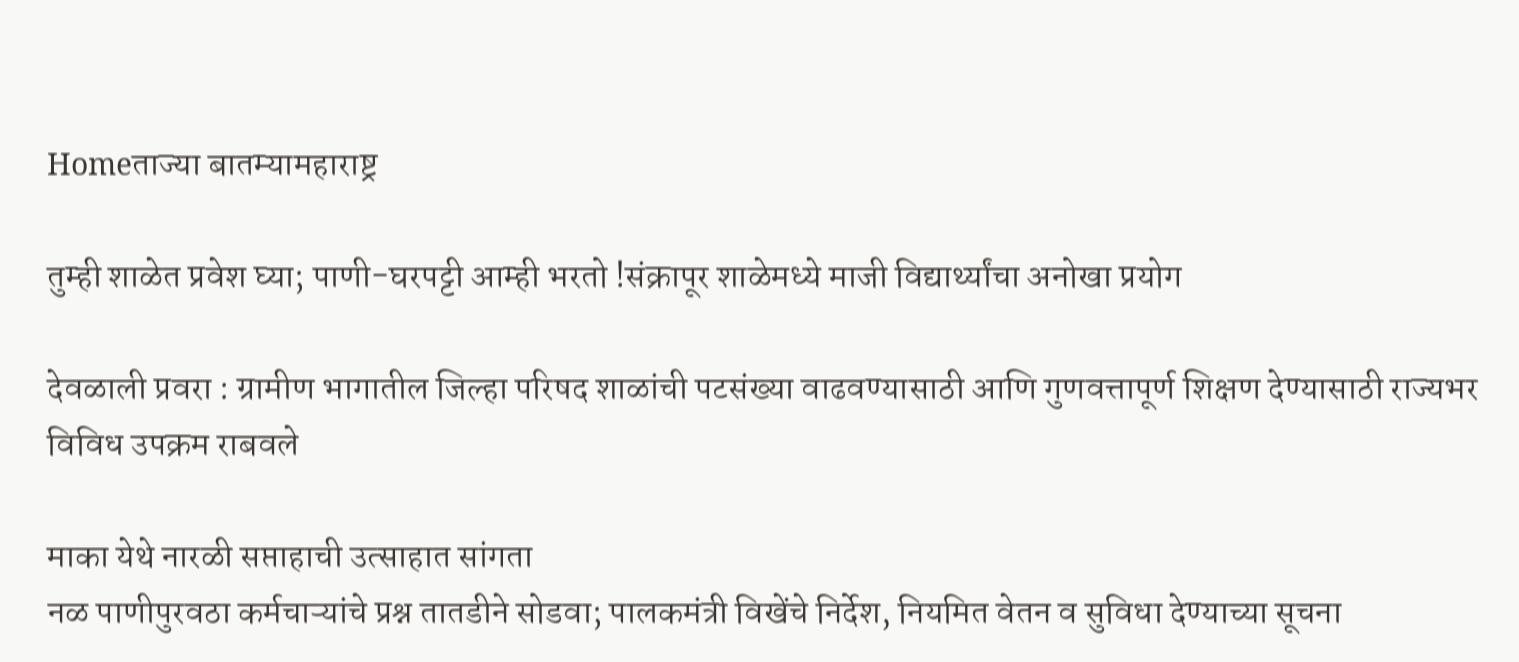Homeताज्या बातम्यामहाराष्ट्र

तुम्ही शाळेत प्रवेश घ्या; पाणी-घरपट्टी आम्ही भरतो !संक्रापूर शाळेमध्ये माजी विद्यार्थ्यांचा अनोखा प्रयोग

देवळाली प्रवरा : ग्रामीण भागातील जिल्हा परिषद शाळांची पटसंख्या वाढवण्यासाठी आणि गुणवत्तापूर्ण शिक्षण देण्यासाठी राज्यभर विविध उपक्रम राबवले

माका येथे नारळी सप्ताहाची उत्साहात सांगता
नळ पाणीपुरवठा कर्मचाऱ्यांचे प्रश्न तातडीने सोडवा; पालकमंत्री विखेंचे निर्देश, नियमित वेतन व सुविधा देण्याच्या सूचना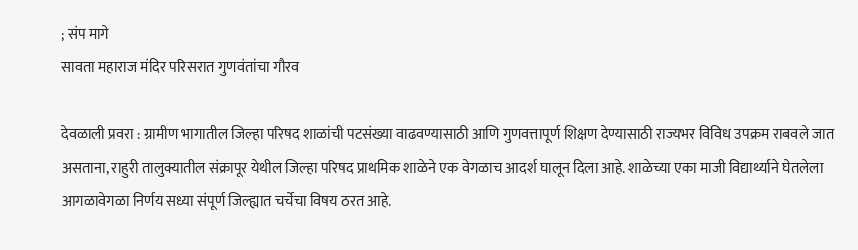; संप मागे
सावता महाराज मंदिर परिसरात गुणवंतांचा गौरव

देवळाली प्रवरा : ग्रामीण भागातील जिल्हा परिषद शाळांची पटसंख्या वाढवण्यासाठी आणि गुणवत्तापूर्ण शिक्षण देण्यासाठी राज्यभर विविध उपक्रम राबवले जात असताना, राहुरी तालुक्यातील संक्रापूर येथील जिल्हा परिषद प्राथमिक शाळेने एक वेगळाच आदर्श घालून दिला आहे. शाळेच्या एका माजी विद्यार्थ्याने घेतलेला आगळावेगळा निर्णय सध्या संपूर्ण जिल्ह्यात चर्चेचा विषय ठरत आहे.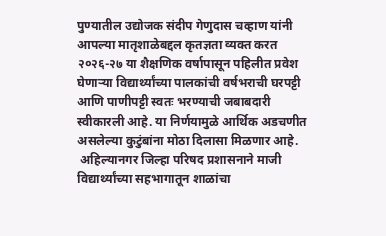पुण्यातील उद्योजक संदीप गेणुदास चव्हाण यांनी आपल्या मातृशाळेबद्दल कृतज्ञता व्यक्त करत २०२६-२७ या शैक्षणिक वर्षापासून पहिलीत प्रवेश घेणाऱ्या विद्यार्थ्यांच्या पालकांची वर्षभराची घरपट्टी आणि पाणीपट्टी स्वतः भरण्याची जबाबदारी स्वीकारली आहे. या निर्णयामुळे आर्थिक अडचणीत असलेल्या कुटुंबांना मोठा दिलासा मिळणार आहे.
 अहिल्यानगर जिल्हा परिषद प्रशासनाने माजी विद्यार्थ्यांच्या सहभागातून शाळांचा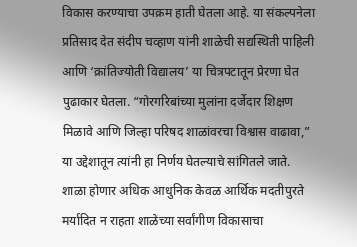विकास करण्याचा उपक्रम हाती घेतला आहे. या संकल्पनेला प्रतिसाद देत संदीप चव्हाण यांनी शाळेची सद्यस्थिती पाहिली आणि ‘क्रांतिज्योती विद्यालय’ या चित्रपटातून प्रेरणा घेत पुढाकार घेतला. “गोरगरिबांच्या मुलांना दर्जेदार शिक्षण मिळावे आणि जिल्हा परिषद शाळांवरचा विश्वास वाढावा,” या उद्देशातून त्यांनी हा निर्णय घेतल्याचे सांगितले जाते.
शाळा होणार अधिक आधुनिक केवळ आर्थिक मदतीपुरते मर्यादित न राहता शाळेच्या सर्वांगीण विकासाचा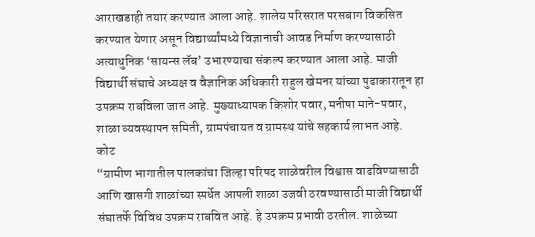आराखडाही तयार करण्यात आला आहे. शालेय परिसरात परसबाग विकसित करण्यात येणार असून विद्यार्थ्यांमध्ये विज्ञानाची आवड निर्माण करण्यासाठी अत्याधुनिक ‘सायन्स लॅब’ उभारण्याचा संकल्प करण्यात आला आहे. माजी विद्यार्थी संघाचे अध्यक्ष व वैज्ञानिक अधिकारी राहुल खेमनर यांच्या पुढाकारातून हा उपक्रम राबविला जात आहे. मुख्याध्यापक किशोर पवार, मनीषा माने-पवार, शाळा व्यवस्थापन समिती, ग्रामपंचायत व ग्रामस्थ यांचे सहकार्य लाभत आहे.
कोट
“ग्रामीण भागातील पालकांचा जिल्हा परिषद शाळेवरील विश्वास वाढविण्यासाठी आणि खासगी शाळांच्या स्पर्धेत आपली शाळा उजवी ठरवण्यासाठी माजी विद्यार्थी संघातर्फे विविध उपक्रम राबवित आहे. हे उपक्रम प्रभावी ठरतील. शाळेच्या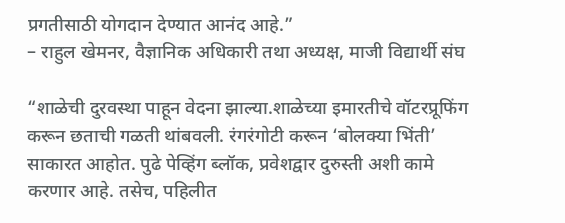प्रगतीसाठी योगदान देण्यात आनंद आहे.”
– राहुल खेमनर, वैज्ञानिक अधिकारी तथा अध्यक्ष, माजी विद्यार्थी संघ

“शाळेची दुरवस्था पाहून वेदना झाल्या.शाळेच्या इमारतीचे वॉटरप्रूफिंग करून छताची गळती थांबवली. रंगरंगोटी करून ‘बोलक्या भिंती’ साकारत आहोत. पुढे पेव्हिंग ब्लॉक, प्रवेशद्वार दुरुस्ती अशी कामे करणार आहे. तसेच, पहिलीत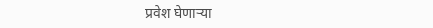प्रवेश घेणाऱ्या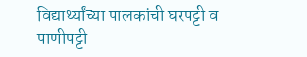विद्यार्थ्यांच्या पालकांची घरपट्टी व पाणीपट्टी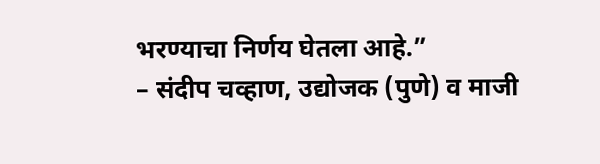भरण्याचा निर्णय घेतला आहे.”
– संदीप चव्हाण, उद्योजक (पुणे) व माजी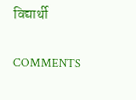विद्यार्थी

COMMENTS